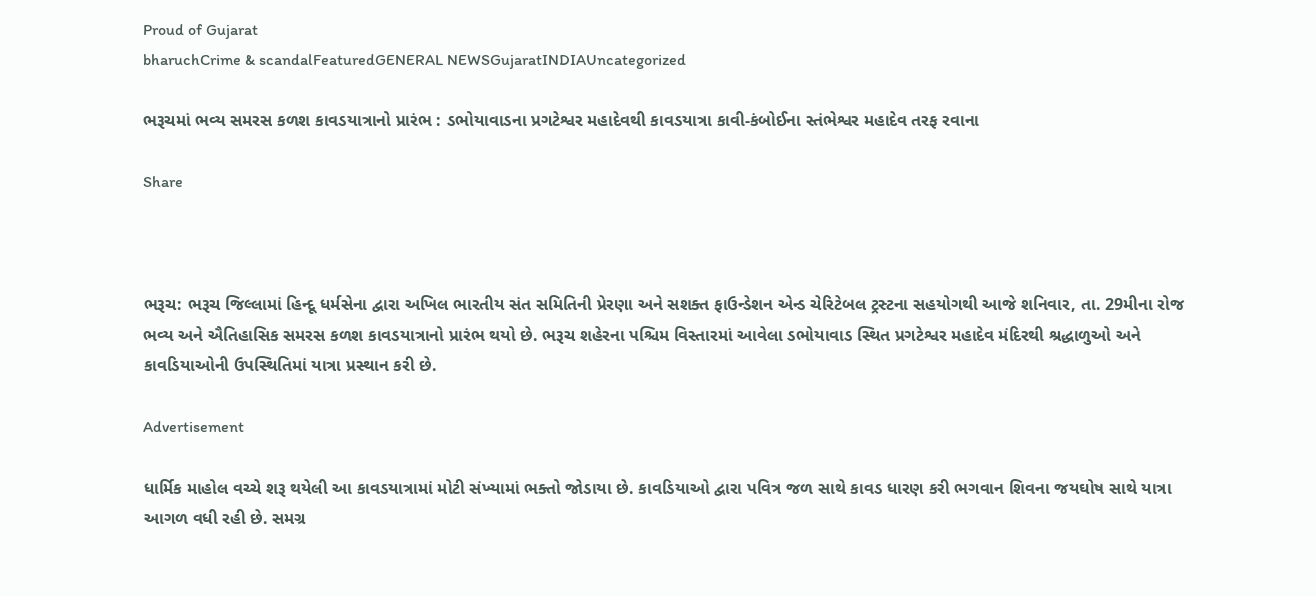Proud of Gujarat
bharuchCrime & scandalFeaturedGENERAL NEWSGujaratINDIAUncategorized

ભરૂચમાં ભવ્ય સમરસ કળશ કાવડયાત્રાનો પ્રારંભ : ડભોયાવાડના પ્રગટેશ્વર મહાદેવથી કાવડયાત્રા કાવી-કંબોઈના સ્તંભેશ્વર મહાદેવ તરફ રવાના

Share



ભરૂચ: ભરૂચ જિલ્લામાં હિન્દૂ ધર્મસેના દ્વારા અખિલ ભારતીય સંત સમિતિની પ્રેરણા અને સશક્ત ફાઉન્ડેશન એન્ડ ચેરિટેબલ ટ્રસ્ટના સહયોગથી આજે શનિવાર, તા. 29મીના રોજ ભવ્ય અને ઐતિહાસિક સમરસ કળશ કાવડયાત્રાનો પ્રારંભ થયો છે. ભરૂચ શહેરના પશ્ચિમ વિસ્તારમાં આવેલા ડભોયાવાડ સ્થિત પ્રગટેશ્વર મહાદેવ મંદિરથી શ્રદ્ધાળુઓ અને કાવડિયાઓની ઉપસ્થિતિમાં યાત્રા પ્રસ્થાન કરી છે.

Advertisement

ધાર્મિક માહોલ વચ્ચે શરૂ થયેલી આ કાવડયાત્રામાં મોટી સંખ્યામાં ભક્તો જોડાયા છે. કાવડિયાઓ દ્વારા પવિત્ર જળ સાથે કાવડ ધારણ કરી ભગવાન શિવના જયઘોષ સાથે યાત્રા આગળ વધી રહી છે. સમગ્ર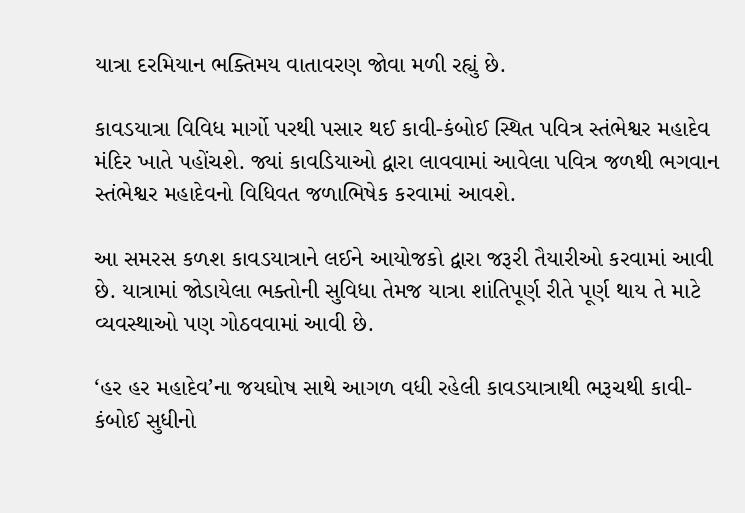યાત્રા દરમિયાન ભક્તિમય વાતાવરણ જોવા મળી રહ્યું છે.

કાવડયાત્રા વિવિધ માર્ગો પરથી પસાર થઈ કાવી-કંબોઈ સ્થિત પવિત્ર સ્તંભેશ્વર મહાદેવ મંદિર ખાતે પહોંચશે. જ્યાં કાવડિયાઓ દ્વારા લાવવામાં આવેલા પવિત્ર જળથી ભગવાન સ્તંભેશ્વર મહાદેવનો વિધિવત જળાભિષેક કરવામાં આવશે.

આ સમરસ કળશ કાવડયાત્રાને લઈને આયોજકો દ્વારા જરૂરી તૈયારીઓ કરવામાં આવી છે. યાત્રામાં જોડાયેલા ભક્તોની સુવિધા તેમજ યાત્રા શાંતિપૂર્ણ રીતે પૂર્ણ થાય તે માટે વ્યવસ્થાઓ પણ ગોઠવવામાં આવી છે.

‘હર હર મહાદેવ’ના જયઘોષ સાથે આગળ વધી રહેલી કાવડયાત્રાથી ભરૂચથી કાવી-કંબોઈ સુધીનો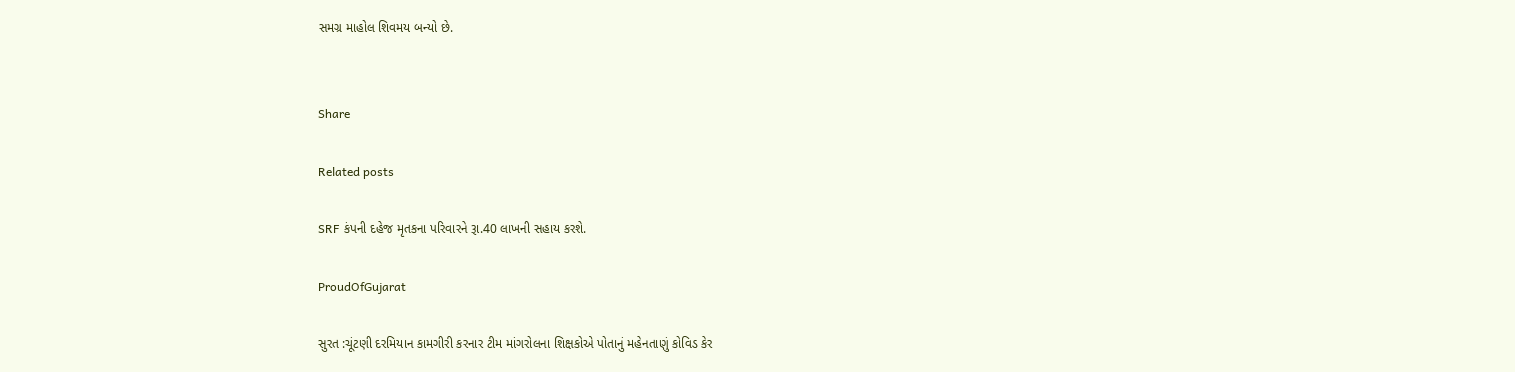સમગ્ર માહોલ શિવમય બન્યો છે.


Share

Related posts

SRF કંપની દહેજ મૃતકના પરિવારને રૂા.40 લાખની સહાય કરશે.

ProudOfGujarat

સુરત :ચૂંટણી દરમિયાન કામગીરી કરનાર ટીમ માંગરોલના શિક્ષકોએ પોતાનું મહેનતાણું કોવિડ કેર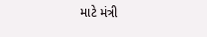માટે મંત્રી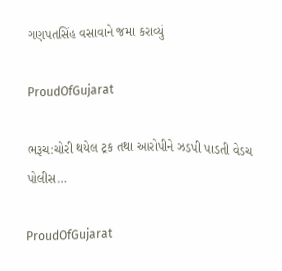ગણપતસિંહ વસાવાને જમા કરાવ્યું

ProudOfGujarat

ભરૂચ:ચોરી થયેલ ટ્રક તથા આરોપીને ઝડપી પાડતી વેડચ પોલીસ…

ProudOfGujarat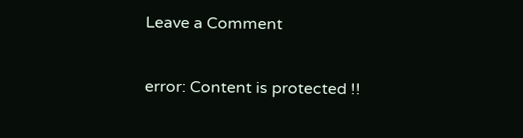Leave a Comment

error: Content is protected !!